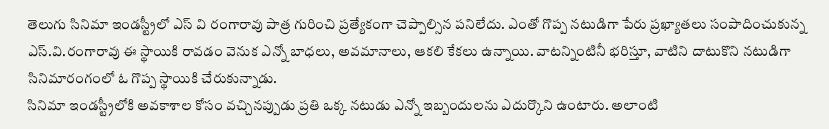తెలుగు సినిమా ఇండస్ట్రీలో ఎస్ వి రంగారావు పాత్ర గురించి ప్రత్యేకంగా చెప్పాల్సిన పనిలేదు. ఎంతో గొప్ప నటుడిగా పేరు ప్రఖ్యాతలు సంపాదించుకున్న ఎస్.వి.రంగారావు ఈ స్థాయికి రావడం వెనుక ఎన్నో బాధలు, అవమానాలు, ఆకలి కేకలు ఉన్నాయి. వాటన్నింటినీ భరిస్తూ, వాటిని దాటుకొని నటుడిగా సినిమారంగంలో ఓ గొప్ప స్థాయికి చేరుకున్నాడు.
సినిమా ఇండస్ట్రీలోకి అవకాశాల కోసం వచ్చినప్పుడు ప్రతి ఒక్క నటుడు ఎన్నో ఇబ్బందులను ఎదుర్కొని ఉంటారు. అలాంటి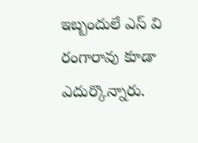ఇబ్బందులే ఎస్ వి రంగారావు కూడా ఎదుర్కొన్నారు.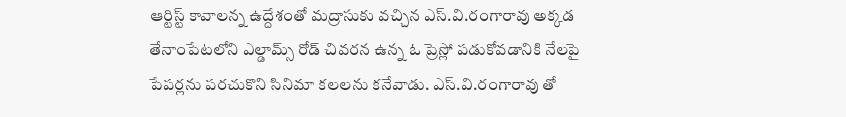ఆర్టిస్ట్ కావాలన్న ఉద్దేశంతో మద్రాసుకు వచ్చిన ఎస్.వి.రంగారావు అక్కడ తేనాంపేటలోని ఎల్డామ్స్ రోడ్ చివరన ఉన్న ఓ ప్రెస్లో పడుకోవడానికి నేలపై పేపర్లను పరచుకొని సినిమా కలలను కనేవాడు. ఎస్.వి.రంగారావు తో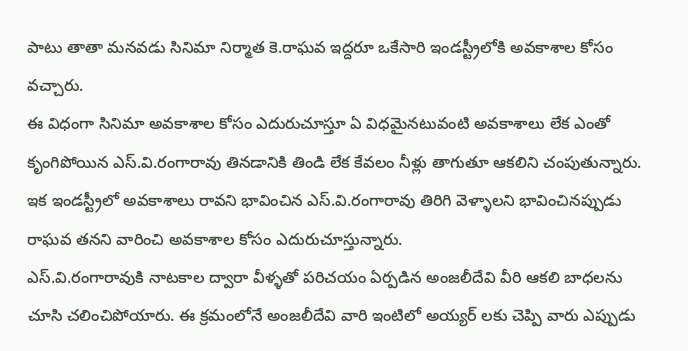పాటు తాతా మనవడు సినిమా నిర్మాత కె.రాఘవ ఇద్దరూ ఒకేసారి ఇండస్ట్రీలోకి అవకాశాల కోసం వచ్చారు.
ఈ విధంగా సినిమా అవకాశాల కోసం ఎదురుచూస్తూ ఏ విధమైనటువంటి అవకాశాలు లేక ఎంతో కృంగిపోయిన ఎస్.వి.రంగారావు తినడానికి తిండి లేక కేవలం నీళ్లు తాగుతూ ఆకలిని చంపుతున్నారు. ఇక ఇండస్ట్రీలో అవకాశాలు రావని భావించిన ఎస్.వి.రంగారావు తిరిగి వెళ్ళాలని భావించినప్పుడు రాఘవ తనని వారించి అవకాశాల కోసం ఎదురుచూస్తున్నారు.
ఎస్.వి.రంగారావుకి నాటకాల ద్వారా వీళ్ళతో పరిచయం ఏర్పడిన అంజలీదేవి వీరి ఆకలి బాధలను చూసి చలించిపోయారు. ఈ క్రమంలోనే అంజలీదేవి వారి ఇంటిలో అయ్యర్ లకు చెప్పి వారు ఎప్పుడు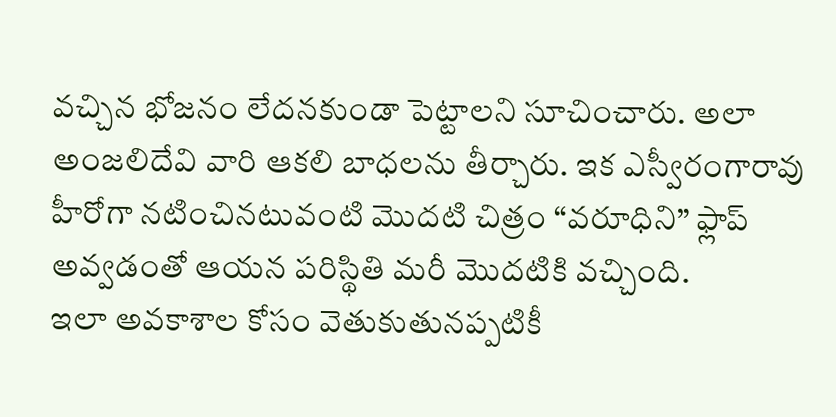వచ్చిన భోజనం లేదనకుండా పెట్టాలని సూచించారు. అలా అంజలిదేవి వారి ఆకలి బాధలను తీర్చారు. ఇక ఎస్వీరంగారావు హీరోగా నటించినటువంటి మొదటి చిత్రం “వరూధిని” ఫ్లాప్ అవ్వడంతో ఆయన పరిస్థితి మరీ మొదటికి వచ్చింది.
ఇలా అవకాశాల కోసం వెతుకుతునప్పటికీ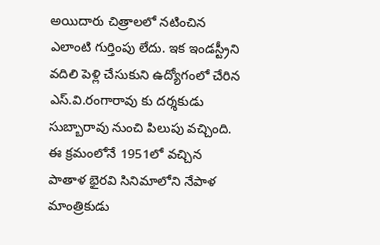అయిదారు చిత్రాలలో నటించిన ఎలాంటి గుర్తింపు లేదు. ఇక ఇండస్ట్రీని వదిలి పెళ్లి చేసుకుని ఉద్యోగంలో చేరిన ఎస్.వి.రంగారావు కు దర్శకుడు సుబ్బారావు నుంచి పిలుపు వచ్చింది. ఈ క్రమంలోనే 1951లో వచ్చిన పాతాళ భైరవి సినిమాలోని నేపాళ మాంత్రికుడు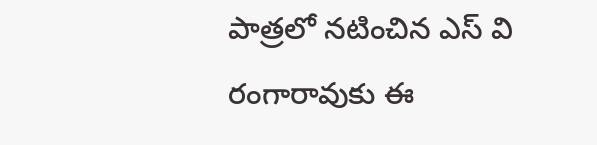పాత్రలో నటించిన ఎస్ వి రంగారావుకు ఈ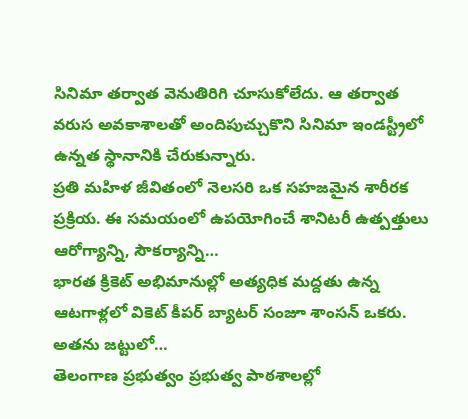సినిమా తర్వాత వెనుతిరిగి చూసుకోలేదు. ఆ తర్వాత వరుస అవకాశాలతో అందిపుచ్చుకొని సినిమా ఇండస్ట్రీలో ఉన్నత స్థానానికి చేరుకున్నారు.
ప్రతి మహిళ జీవితంలో నెలసరి ఒక సహజమైన శారీరక ప్రక్రియ. ఈ సమయంలో ఉపయోగించే శానిటరీ ఉత్పత్తులు ఆరోగ్యాన్ని, సౌకర్యాన్ని…
భారత క్రికెట్ అభిమానుల్లో అత్యధిక మద్దతు ఉన్న ఆటగాళ్లలో వికెట్ కీపర్ బ్యాటర్ సంజూ శాంసన్ ఒకరు. అతను జట్టులో…
తెలంగాణ ప్రభుత్వం ప్రభుత్వ పాఠశాలల్లో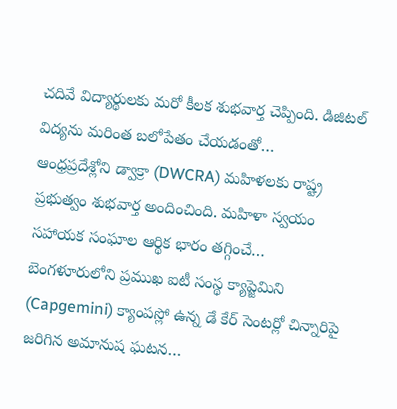చదివే విద్యార్థులకు మరో కీలక శుభవార్త చెప్పింది. డిజిటల్ విద్యను మరింత బలోపేతం చేయడంతో…
ఆంధ్రప్రదేశ్లోని డ్వాక్రా (DWCRA) మహిళలకు రాష్ట్ర ప్రభుత్వం శుభవార్త అందించింది. మహిళా స్వయం సహాయక సంఘాల ఆర్థిక భారం తగ్గించే…
బెంగళూరులోని ప్రముఖ ఐటీ సంస్థ క్యాప్జెమిని (Capgemini) క్యాంపస్లో ఉన్న డే కేర్ సెంటర్లో చిన్నారిపై జరిగిన అమానుష ఘటన…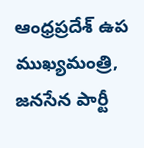ఆంధ్రప్రదేశ్ ఉప ముఖ్యమంత్రి, జనసేన పార్టీ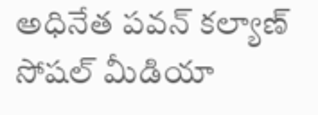అధినేత పవన్ కల్యాణ్ సోషల్ మీడియా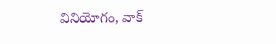వినియోగం, వాక్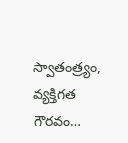స్వాతంత్ర్యం, వ్యక్తిగత గౌరవం…